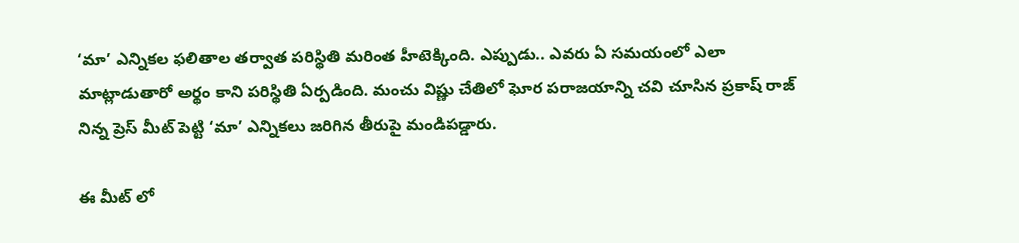‘మా’ ఎన్నికల ఫలితాల తర్వాత పరిస్థితి మరింత హీటెక్కింది. ఎప్పుడు.. ఎవరు ఏ సమయంలో ఎలా మాట్లాడుతారో అర్థం కాని పరిస్థితి ఏర్పడింది. మంచు విష్ణు చేతిలో ఘోర పరాజయాన్ని చవి చూసిన ప్రకాష్ రాజ్ నిన్న ప్రెస్ మీట్ పెట్టి ‘మా’ ఎన్నికలు జరిగిన తీరుపై మండిపడ్డారు.

ఈ మీట్ లో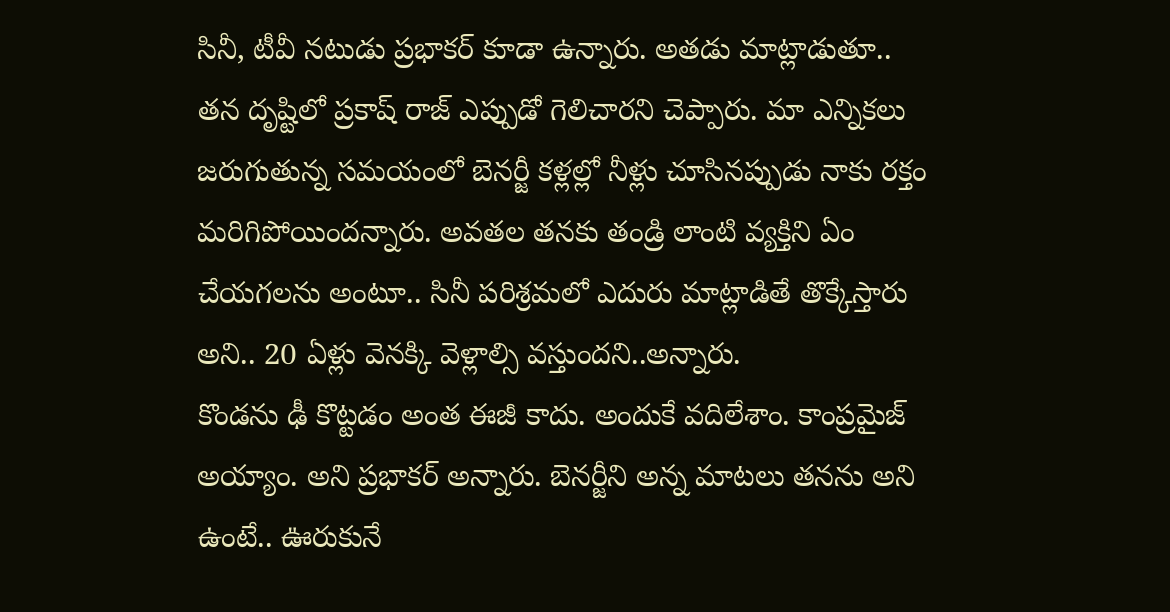సినీ, టీవీ నటుడు ప్రభాకర్ కూడా ఉన్నారు. అతడు మాట్లాడుతూ.. తన దృష్టిలో ప్రకాష్ రాజ్ ఎప్పుడో గెలిచారని చెప్పారు. మా ఎన్నికలు జరుగుతున్న సమయంలో బెనర్జీ కళ్లల్లో నీళ్లు చూసినప్పుడు నాకు రక్తం మరిగిపోయిందన్నారు. అవతల తనకు తండ్రి లాంటి వ్యక్తిని ఏం చేయగలను అంటూ.. సినీ పరిశ్రమలో ఎదురు మాట్లాడితే తొక్కేస్తారు అని.. 20 ఏళ్లు వెనక్కి వెళ్లాల్సి వస్తుందని..అన్నారు.
కొండను ఢీ కొట్టడం అంత ఈజీ కాదు. అందుకే వదిలేశాం. కాంప్రమైజ్ అయ్యాం. అని ప్రభాకర్ అన్నారు. బెనర్జీని అన్న మాటలు తనను అని ఉంటే.. ఊరుకునే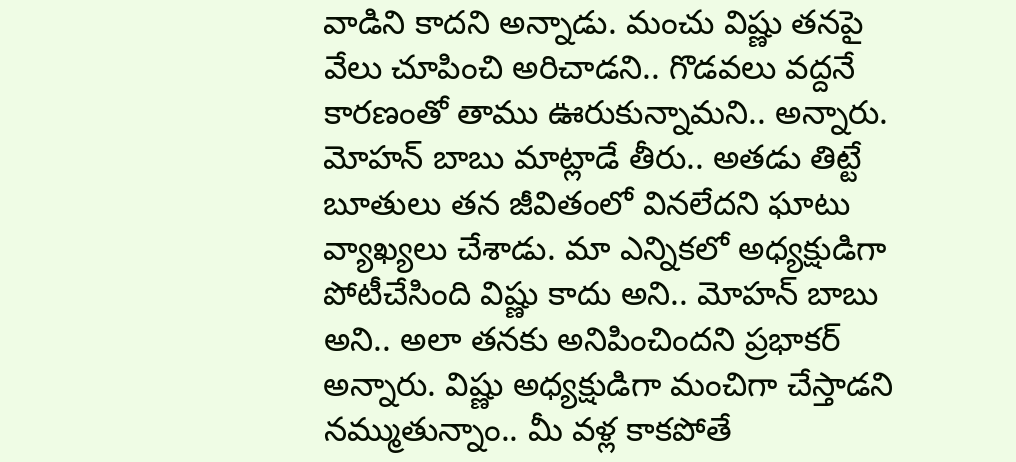వాడిని కాదని అన్నాడు. మంచు విష్ణు తనపై వేలు చూపించి అరిచాడని.. గొడవలు వద్దనే కారణంతో తాము ఊరుకున్నామని.. అన్నారు.
మోహన్ బాబు మాట్లాడే తీరు.. అతడు తిట్టే బూతులు తన జీవితంలో వినలేదని ఘాటు వ్యాఖ్యలు చేశాడు. మా ఎన్నికలో అధ్యక్షుడిగా పోటీచేసింది విష్ణు కాదు అని.. మోహన్ బాబు అని.. అలా తనకు అనిపించిందని ప్రభాకర్ అన్నారు. విష్ణు అధ్యక్షుడిగా మంచిగా చేస్తాడని నమ్ముతున్నాం.. మీ వళ్ల కాకపోతే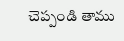చెప్పండి తాము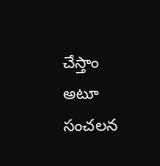చేస్తాం అటూ సంచలన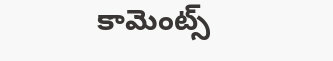కామెంట్స్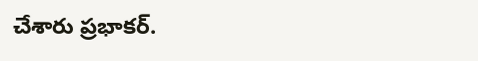చేశారు ప్రభాకర్.